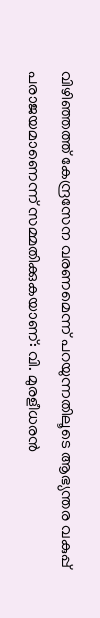വിഴിഞ്ഞത്ത് കേന്ദ്രസേന വരണമെന്ന് പറയുന്നതിലൂടെ ആഭ്യന്തര വകുപ്പ് പരാജയമാണെന്ന് സമ്മതിക്കുകയാണ്: വി. മുരളീധരന്‍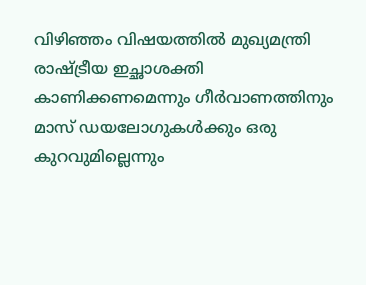വിഴിഞ്ഞം വിഷയത്തില്‍ മുഖ്യമന്ത്രി രാഷ്ട്രീയ ഇച്ഛാശക്തി കാണിക്കണമെന്നും ഗീര്‍വാണത്തിനും മാസ് ഡയലോഗുകള്‍ക്കും ഒരു കുറവുമില്ലെന്നും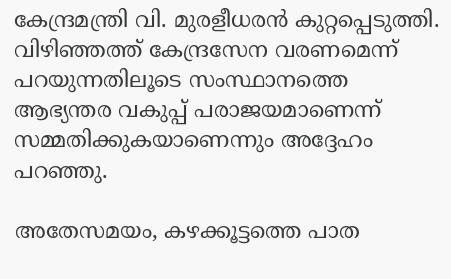കേന്ദ്രമന്ത്രി വി. മുരളീധരന്‍ കുറ്റപ്പെടുത്തി. വിഴിഞ്ഞത്ത് കേന്ദ്രസേന വരണമെന്ന് പറയുന്നതിലൂടെ സംസ്ഥാനത്തെ ആഭ്യന്തര വകുപ്പ് പരാജയമാണെന്ന് സമ്മതിക്കുകയാണെന്നും അദ്ദേഹം പറഞ്ഞു.

അതേസമയം, കഴക്കൂട്ടത്തെ പാത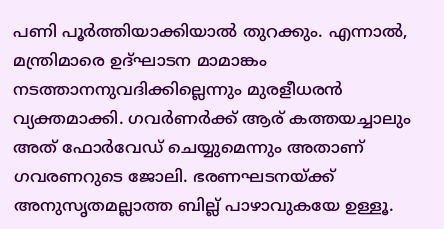പണി പൂര്‍ത്തിയാക്കിയാല്‍ തുറക്കും. എന്നാല്‍, മന്ത്രിമാരെ ഉദ്ഘാടന മാമാങ്കം നടത്താനനുവദിക്കില്ലെന്നും മുരളീധരന്‍ വ്യക്തമാക്കി. ഗവര്‍ണര്‍ക്ക് ആര് കത്തയച്ചാലും അത് ഫോര്‍വേഡ് ചെയ്യുമെന്നും അതാണ് ഗവരണറുടെ ജോലി. ഭരണഘടനയ്ക്ക് അനുസൃതമല്ലാത്ത ബില്ല് പാഴാവുകയേ ഉള്ളൂ.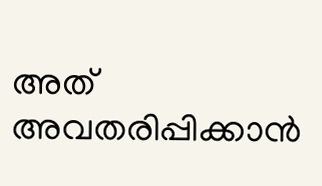അത് അവതരിപ്പിക്കാന്‍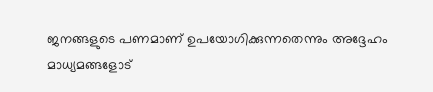ജനങ്ങളുടെ പണമാണ് ഉപയോഗിക്കുന്നതെന്നും അദ്ദേഹം മാധ്യമങ്ങളോട്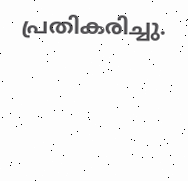പ്രതികരിച്ചു.